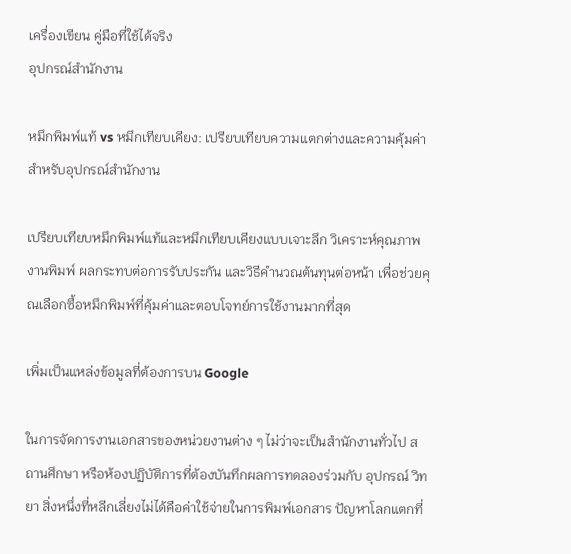เครื่องเขียน คู่มือที่ใช้ได้จริง
อุปกรณ์สำนักงาน

หมึกพิมพ์แท้ vs หมึกเทียบเคียง: เปรียบเทียบความแตกต่างและความคุ้มค่าสำหรับอุปกรณ์สำนักงาน

เปรียบเทียบหมึกพิมพ์แท้และหมึกเทียบเคียงแบบเจาะลึก วิเคราะห์คุณภาพงานพิมพ์ ผลกระทบต่อการรับประกัน และวิธีคำนวณต้นทุนต่อหน้า เพื่อช่วยคุณเลือกซื้อหมึกพิมพ์ที่คุ้มค่าและตอบโจทย์การใช้งานมากที่สุด

เพิ่มเป็นแหล่งข้อมูลที่ต้องการบน Google

ในการจัดการงานเอกสารของหน่วยงานต่าง ๆ ไม่ว่าจะเป็นสำนักงานทั่วไป สถานศึกษา หรือห้องปฏิบัติการที่ต้องบันทึกผลการทดลองร่วมกับ อุปกรณ์ วิทยา สิ่งหนึ่งที่หลีกเลี่ยงไม่ได้คือค่าใช้จ่ายในการพิมพ์เอกสาร ปัญหาโลกแตกที่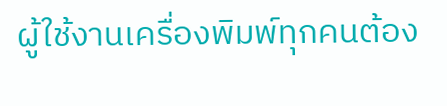ผู้ใช้งานเครื่องพิมพ์ทุกคนต้อง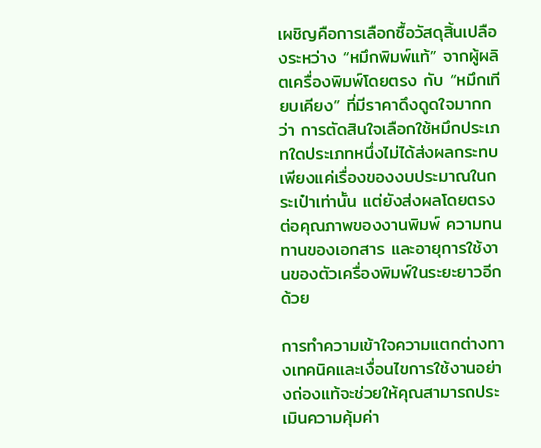เผชิญคือการเลือกซื้อวัสดุสิ้นเปลืองระหว่าง “หมึกพิมพ์แท้” จากผู้ผลิตเครื่องพิมพ์โดยตรง กับ “หมึกเทียบเคียง” ที่มีราคาดึงดูดใจมากกว่า การตัดสินใจเลือกใช้หมึกประเภทใดประเภทหนึ่งไม่ได้ส่งผลกระทบเพียงแค่เรื่องของงบประมาณในกระเป๋าเท่านั้น แต่ยังส่งผลโดยตรงต่อคุณภาพของงานพิมพ์ ความทนทานของเอกสาร และอายุการใช้งานของตัวเครื่องพิมพ์ในระยะยาวอีกด้วย

การทำความเข้าใจความแตกต่างทางเทคนิคและเงื่อนไขการใช้งานอย่างถ่องแท้จะช่วยให้คุณสามารถประเมินความคุ้มค่า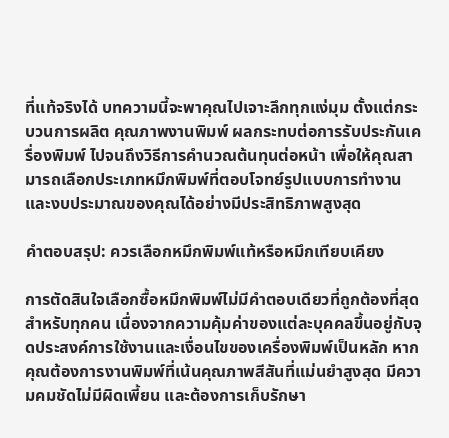ที่แท้จริงได้ บทความนี้จะพาคุณไปเจาะลึกทุกแง่มุม ตั้งแต่กระบวนการผลิต คุณภาพงานพิมพ์ ผลกระทบต่อการรับประกันเครื่องพิมพ์ ไปจนถึงวิธีการคำนวณต้นทุนต่อหน้า เพื่อให้คุณสามารถเลือกประเภทหมึกพิมพ์ที่ตอบโจทย์รูปแบบการทำงานและงบประมาณของคุณได้อย่างมีประสิทธิภาพสูงสุด

คำตอบสรุป: ควรเลือกหมึกพิมพ์แท้หรือหมึกเทียบเคียง

การตัดสินใจเลือกซื้อหมึกพิมพ์ไม่มีคำตอบเดียวที่ถูกต้องที่สุดสำหรับทุกคน เนื่องจากความคุ้มค่าของแต่ละบุคคลขึ้นอยู่กับจุดประสงค์การใช้งานและเงื่อนไขของเครื่องพิมพ์เป็นหลัก หากคุณต้องการงานพิมพ์ที่เน้นคุณภาพสีสันที่แม่นยำสูงสุด มีความคมชัดไม่มีผิดเพี้ยน และต้องการเก็บรักษา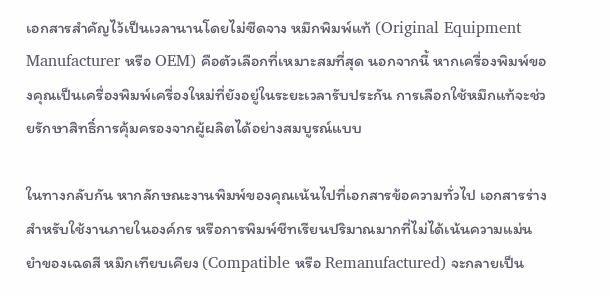เอกสารสำคัญไว้เป็นเวลานานโดยไม่ซีดจาง หมึกพิมพ์แท้ (Original Equipment Manufacturer หรือ OEM) คือตัวเลือกที่เหมาะสมที่สุด นอกจากนี้ หากเครื่องพิมพ์ของคุณเป็นเครื่องพิมพ์เครื่องใหม่ที่ยังอยู่ในระยะเวลารับประกัน การเลือกใช้หมึกแท้จะช่วยรักษาสิทธิ์การคุ้มครองจากผู้ผลิตได้อย่างสมบูรณ์แบบ

ในทางกลับกัน หากลักษณะงานพิมพ์ของคุณเน้นไปที่เอกสารข้อความทั่วไป เอกสารร่างสำหรับใช้งานภายในองค์กร หรือการพิมพ์ชีทเรียนปริมาณมากที่ไม่ได้เน้นความแม่นยำของเฉดสี หมึกเทียบเคียง (Compatible หรือ Remanufactured) จะกลายเป็น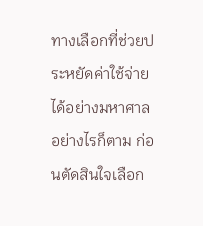ทางเลือกที่ช่วยประหยัดค่าใช้จ่ายได้อย่างมหาศาล อย่างไรก็ตาม ก่อนตัดสินใจเลือก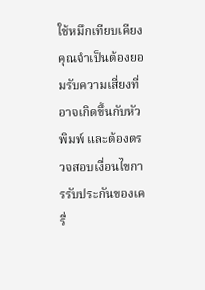ใช้หมึกเทียบเคียง คุณจำเป็นต้องยอมรับความเสี่ยงที่อาจเกิดขึ้นกับหัวพิมพ์ และต้องตรวจสอบเงื่อนไขการรับประกันของเครื่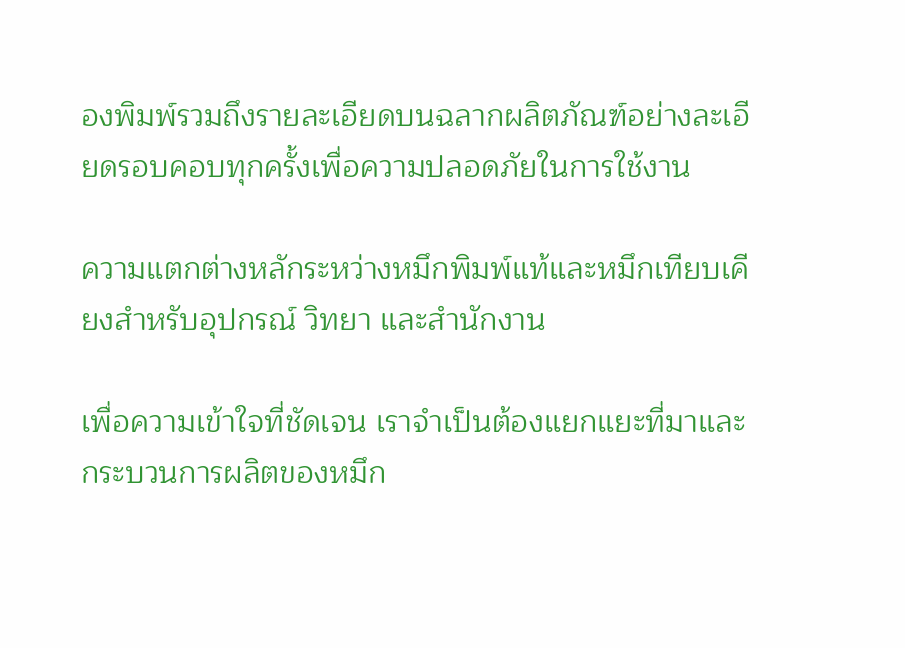องพิมพ์รวมถึงรายละเอียดบนฉลากผลิตภัณฑ์อย่างละเอียดรอบคอบทุกครั้งเพื่อความปลอดภัยในการใช้งาน

ความแตกต่างหลักระหว่างหมึกพิมพ์แท้และหมึกเทียบเคียงสำหรับอุปกรณ์ วิทยา และสำนักงาน

เพื่อความเข้าใจที่ชัดเจน เราจำเป็นต้องแยกแยะที่มาและกระบวนการผลิตของหมึก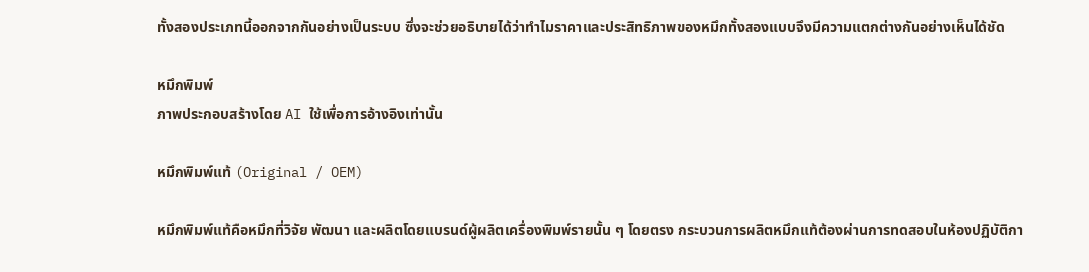ทั้งสองประเภทนี้ออกจากกันอย่างเป็นระบบ ซึ่งจะช่วยอธิบายได้ว่าทำไมราคาและประสิทธิภาพของหมึกทั้งสองแบบจึงมีความแตกต่างกันอย่างเห็นได้ชัด

หมึกพิมพ์
ภาพประกอบสร้างโดย AI ใช้เพื่อการอ้างอิงเท่านั้น

หมึกพิมพ์แท้ (Original / OEM)

หมึกพิมพ์แท้คือหมึกที่วิจัย พัฒนา และผลิตโดยแบรนด์ผู้ผลิตเครื่องพิมพ์รายนั้น ๆ โดยตรง กระบวนการผลิตหมึกแท้ต้องผ่านการทดสอบในห้องปฏิบัติกา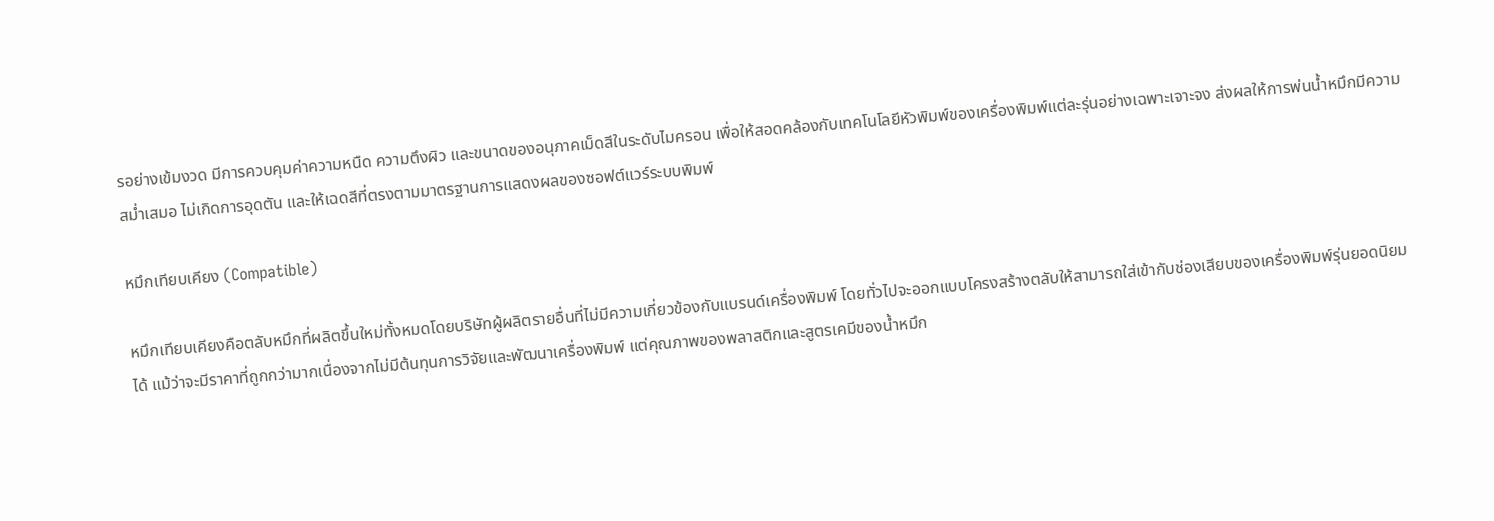รอย่างเข้มงวด มีการควบคุมค่าความหนืด ความตึงผิว และขนาดของอนุภาคเม็ดสีในระดับไมครอน เพื่อให้สอดคล้องกับเทคโนโลยีหัวพิมพ์ของเครื่องพิมพ์แต่ละรุ่นอย่างเฉพาะเจาะจง ส่งผลให้การพ่นน้ำหมึกมีความสม่ำเสมอ ไม่เกิดการอุดตัน และให้เฉดสีที่ตรงตามมาตรฐานการแสดงผลของซอฟต์แวร์ระบบพิมพ์

หมึกเทียบเคียง (Compatible)

หมึกเทียบเคียงคือตลับหมึกที่ผลิตขึ้นใหม่ทั้งหมดโดยบริษัทผู้ผลิตรายอื่นที่ไม่มีความเกี่ยวข้องกับแบรนด์เครื่องพิมพ์ โดยทั่วไปจะออกแบบโครงสร้างตลับให้สามารถใส่เข้ากับช่องเสียบของเครื่องพิมพ์รุ่นยอดนิยมได้ แม้ว่าจะมีราคาที่ถูกกว่ามากเนื่องจากไม่มีต้นทุนการวิจัยและพัฒนาเครื่องพิมพ์ แต่คุณภาพของพลาสติกและสูตรเคมีของน้ำหมึก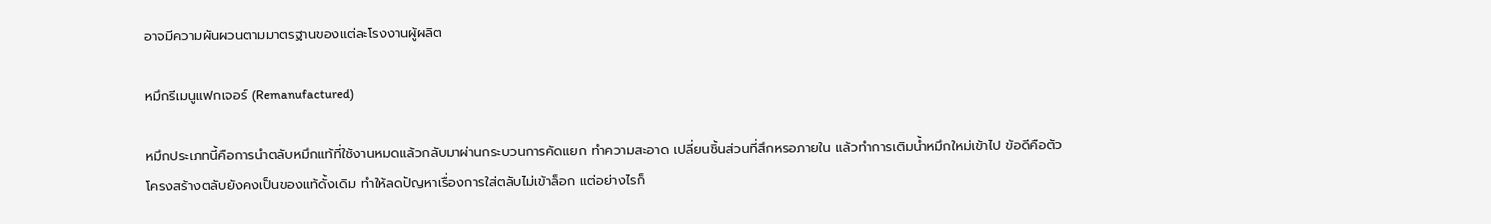อาจมีความผันผวนตามมาตรฐานของแต่ละโรงงานผู้ผลิต

หมึกรีเมนูแฟกเจอร์ (Remanufactured)

หมึกประเภทนี้คือการนำตลับหมึกแท้ที่ใช้งานหมดแล้วกลับมาผ่านกระบวนการคัดแยก ทำความสะอาด เปลี่ยนชิ้นส่วนที่สึกหรอภายใน แล้วทำการเติมน้ำหมึกใหม่เข้าไป ข้อดีคือตัวโครงสร้างตลับยังคงเป็นของแท้ดั้งเดิม ทำให้ลดปัญหาเรื่องการใส่ตลับไม่เข้าล็อก แต่อย่างไรก็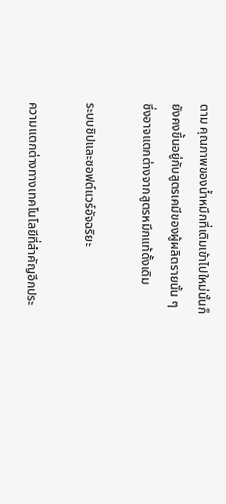ตาม คุณภาพของน้ำหมึกที่เติมเข้าไปใหม่นั้นก็ยังคงขึ้นอยู่กับสูตรเคมีของผู้ผลิตรายนั้น ๆ ซึ่งอาจแตกต่างจากสูตรหมึกแท้ดั้งเดิม

ระบบชิปและซอฟต์แวร์อัจฉริยะ

ความแตกต่างทางเทคโนโลยีที่สำคัญอีกประ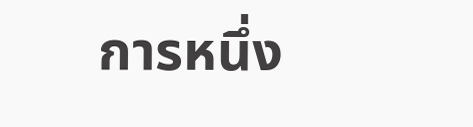การหนึ่ง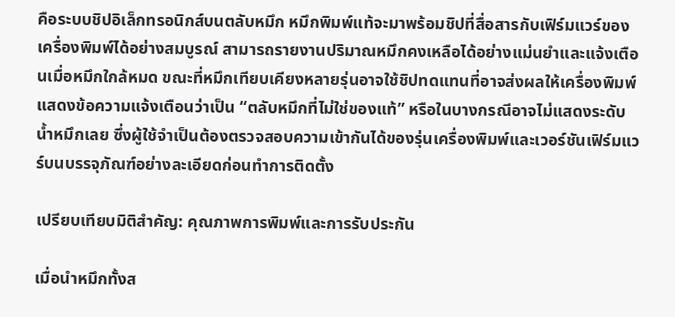คือระบบชิปอิเล็กทรอนิกส์บนตลับหมึก หมึกพิมพ์แท้จะมาพร้อมชิปที่สื่อสารกับเฟิร์มแวร์ของเครื่องพิมพ์ได้อย่างสมบูรณ์ สามารถรายงานปริมาณหมึกคงเหลือได้อย่างแม่นยำและแจ้งเตือนเมื่อหมึกใกล้หมด ขณะที่หมึกเทียบเคียงหลายรุ่นอาจใช้ชิปทดแทนที่อาจส่งผลให้เครื่องพิมพ์แสดงข้อความแจ้งเตือนว่าเป็น “ตลับหมึกที่ไม่ใช่ของแท้” หรือในบางกรณีอาจไม่แสดงระดับน้ำหมึกเลย ซึ่งผู้ใช้จำเป็นต้องตรวจสอบความเข้ากันได้ของรุ่นเครื่องพิมพ์และเวอร์ชันเฟิร์มแวร์บนบรรจุภัณฑ์อย่างละเอียดก่อนทำการติดตั้ง

เปรียบเทียบมิติสำคัญ: คุณภาพการพิมพ์และการรับประกัน

เมื่อนำหมึกทั้งส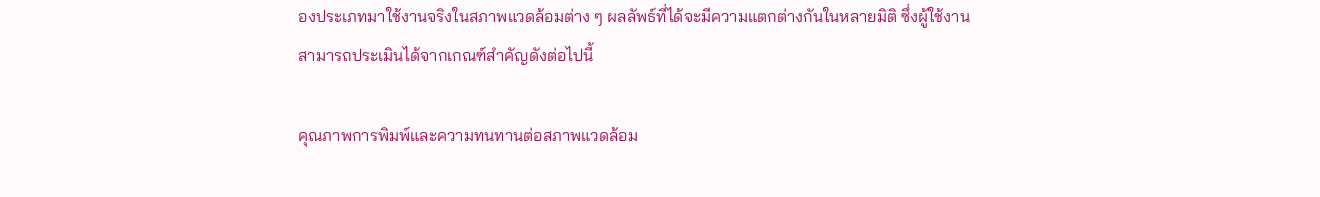องประเภทมาใช้งานจริงในสภาพแวดล้อมต่าง ๆ ผลลัพธ์ที่ได้จะมีความแตกต่างกันในหลายมิติ ซึ่งผู้ใช้งานสามารถประเมินได้จากเกณฑ์สำคัญดังต่อไปนี้

คุณภาพการพิมพ์และความทนทานต่อสภาพแวดล้อม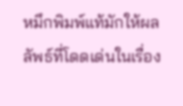หมึกพิมพ์แท้มักให้ผลลัพธ์ที่โดดเด่นในเรื่อง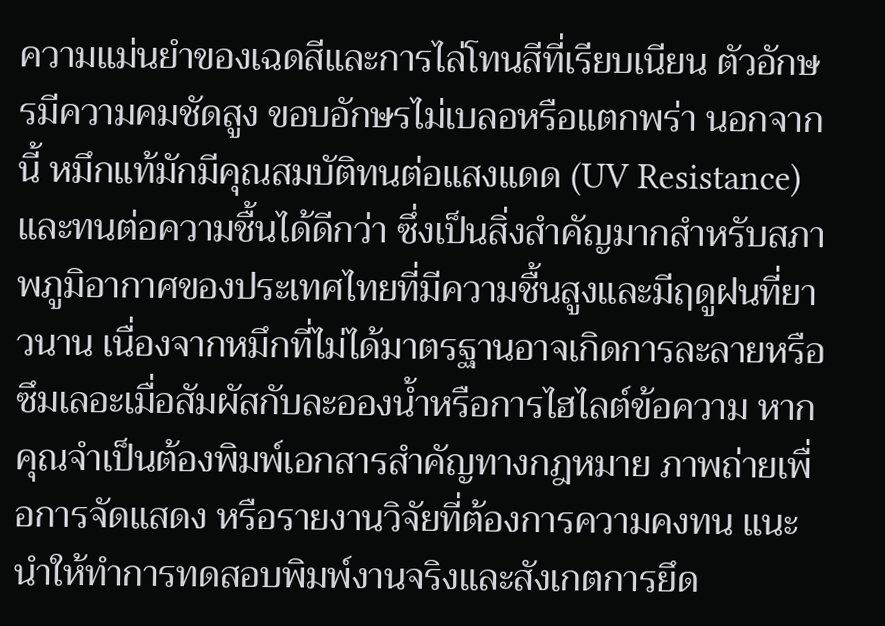ความแม่นยำของเฉดสีและการไล่โทนสีที่เรียบเนียน ตัวอักษรมีความคมชัดสูง ขอบอักษรไม่เบลอหรือแตกพร่า นอกจากนี้ หมึกแท้มักมีคุณสมบัติทนต่อแสงแดด (UV Resistance) และทนต่อความชื้นได้ดีกว่า ซึ่งเป็นสิ่งสำคัญมากสำหรับสภาพภูมิอากาศของประเทศไทยที่มีความชื้นสูงและมีฤดูฝนที่ยาวนาน เนื่องจากหมึกที่ไม่ได้มาตรฐานอาจเกิดการละลายหรือซึมเลอะเมื่อสัมผัสกับละอองน้ำหรือการไฮไลต์ข้อความ หากคุณจำเป็นต้องพิมพ์เอกสารสำคัญทางกฎหมาย ภาพถ่ายเพื่อการจัดแสดง หรือรายงานวิจัยที่ต้องการความคงทน แนะนำให้ทำการทดสอบพิมพ์งานจริงและสังเกตการยึด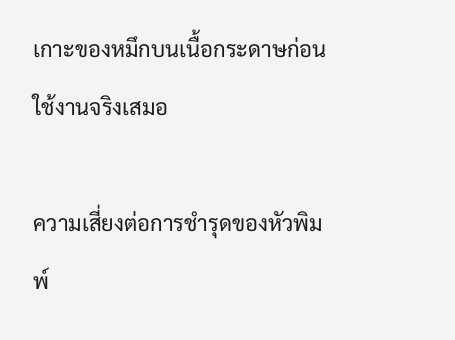เกาะของหมึกบนเนื้อกระดาษก่อนใช้งานจริงเสมอ

ความเสี่ยงต่อการชำรุดของหัวพิมพ์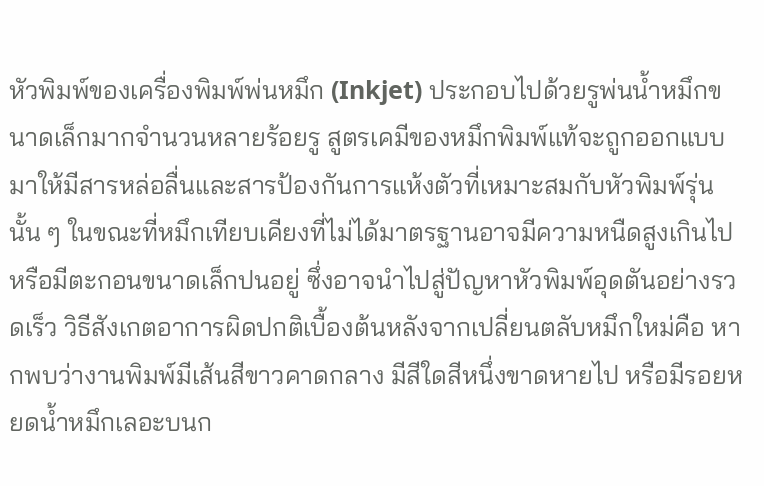หัวพิมพ์ของเครื่องพิมพ์พ่นหมึก (Inkjet) ประกอบไปด้วยรูพ่นน้ำหมึกขนาดเล็กมากจำนวนหลายร้อยรู สูตรเคมีของหมึกพิมพ์แท้จะถูกออกแบบมาให้มีสารหล่อลื่นและสารป้องกันการแห้งตัวที่เหมาะสมกับหัวพิมพ์รุ่นนั้น ๆ ในขณะที่หมึกเทียบเคียงที่ไม่ได้มาตรฐานอาจมีความหนืดสูงเกินไปหรือมีตะกอนขนาดเล็กปนอยู่ ซึ่งอาจนำไปสู่ปัญหาหัวพิมพ์อุดตันอย่างรวดเร็ว วิธีสังเกตอาการผิดปกติเบื้องต้นหลังจากเปลี่ยนตลับหมึกใหม่คือ หากพบว่างานพิมพ์มีเส้นสีขาวคาดกลาง มีสีใดสีหนึ่งขาดหายไป หรือมีรอยหยดน้ำหมึกเลอะบนก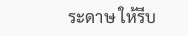ระดาษ ให้รีบ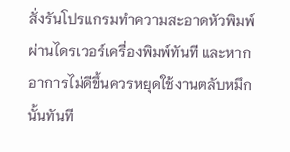สั่งรันโปรแกรมทำความสะอาดหัวพิมพ์ผ่านไดรเวอร์เครื่องพิมพ์ทันที และหากอาการไม่ดีขึ้นควรหยุดใช้งานตลับหมึกนั้นทันที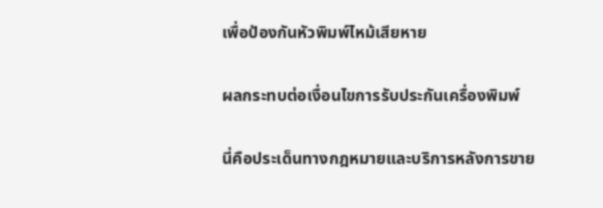เพื่อป้องกันหัวพิมพ์ไหม้เสียหาย

ผลกระทบต่อเงื่อนไขการรับประกันเครื่องพิมพ์

นี่คือประเด็นทางกฎหมายและบริการหลังการขาย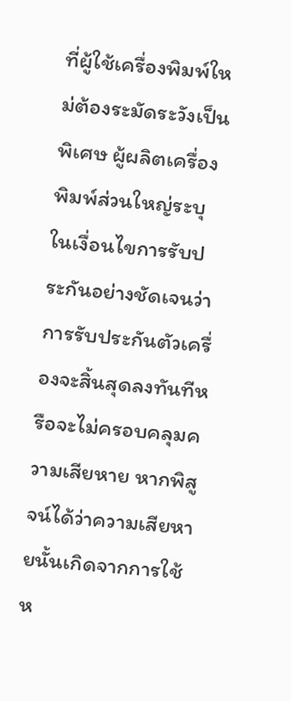ที่ผู้ใช้เครื่องพิมพ์ใหม่ต้องระมัดระวังเป็นพิเศษ ผู้ผลิตเครื่องพิมพ์ส่วนใหญ่ระบุในเงื่อนไขการรับประกันอย่างชัดเจนว่า การรับประกันตัวเครื่องจะสิ้นสุดลงทันทีหรือจะไม่ครอบคลุมความเสียหาย หากพิสูจน์ได้ว่าความเสียหายนั้นเกิดจากการใช้ห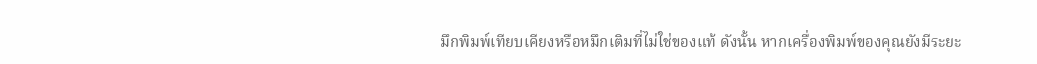มึกพิมพ์เทียบเคียงหรือหมึกเติมที่ไม่ใช่ของแท้ ดังนั้น หากเครื่องพิมพ์ของคุณยังมีระยะ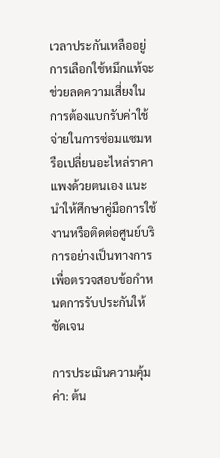เวลาประกันเหลืออยู่ การเลือกใช้หมึกแท้จะช่วยลดความเสี่ยงในการต้องแบกรับค่าใช้จ่ายในการซ่อมแซมหรือเปลี่ยนอะไหล่ราคาแพงด้วยตนเอง แนะนำให้ศึกษาคู่มือการใช้งานหรือติดต่อศูนย์บริการอย่างเป็นทางการเพื่อตรวจสอบข้อกำหนดการรับประกันให้ชัดเจน

การประเมินความคุ้มค่า: ต้น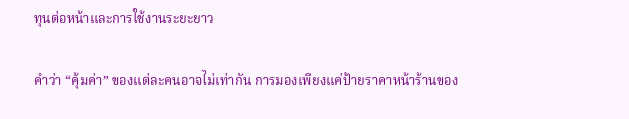ทุนต่อหน้าและการใช้งานระยะยาว

คำว่า “คุ้มค่า” ของแต่ละคนอาจไม่เท่ากัน การมองเพียงแค่ป้ายราคาหน้าร้านของ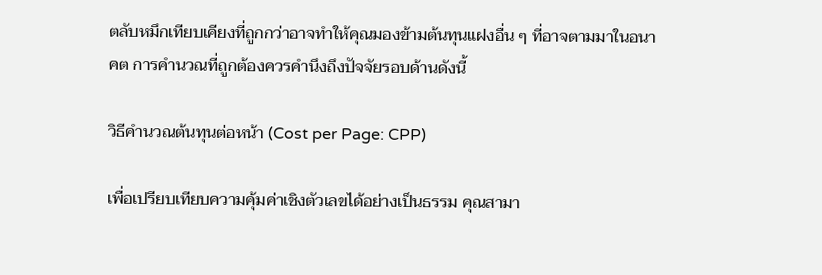ตลับหมึกเทียบเคียงที่ถูกกว่าอาจทำให้คุณมองข้ามต้นทุนแฝงอื่น ๆ ที่อาจตามมาในอนาคต การคำนวณที่ถูกต้องควรคำนึงถึงปัจจัยรอบด้านดังนี้

วิธีคำนวณต้นทุนต่อหน้า (Cost per Page: CPP)

เพื่อเปรียบเทียบความคุ้มค่าเชิงตัวเลขได้อย่างเป็นธรรม คุณสามา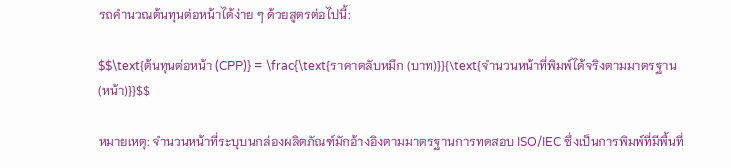รถคำนวณต้นทุนต่อหน้าได้ง่าย ๆ ด้วยสูตรต่อไปนี้:

$$\text{ต้นทุนต่อหน้า (CPP)} = \frac{\text{ราคาตลับหมึก (บาท)}}{\text{จำนวนหน้าที่พิมพ์ได้จริงตามมาตรฐาน (หน้า)}}$$

หมายเหตุ: จำนวนหน้าที่ระบุบนกล่องผลิตภัณฑ์มักอ้างอิงตามมาตรฐานการทดสอบ ISO/IEC ซึ่งเป็นการพิมพ์ที่มีพื้นที่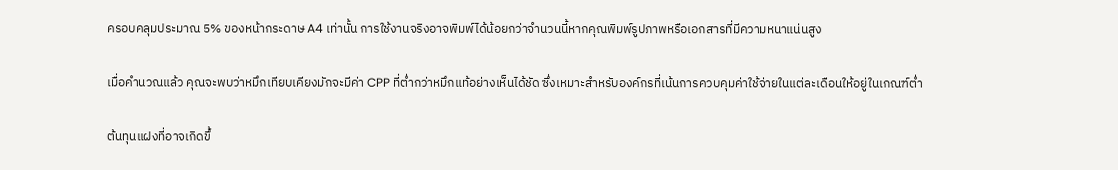ครอบคลุมประมาณ 5% ของหน้ากระดาษ A4 เท่านั้น การใช้งานจริงอาจพิมพ์ได้น้อยกว่าจำนวนนี้หากคุณพิมพ์รูปภาพหรือเอกสารที่มีความหนาแน่นสูง

เมื่อคำนวณแล้ว คุณจะพบว่าหมึกเทียบเคียงมักจะมีค่า CPP ที่ต่ำกว่าหมึกแท้อย่างเห็นได้ชัด ซึ่งเหมาะสำหรับองค์กรที่เน้นการควบคุมค่าใช้จ่ายในแต่ละเดือนให้อยู่ในเกณฑ์ต่ำ

ต้นทุนแฝงที่อาจเกิดขึ้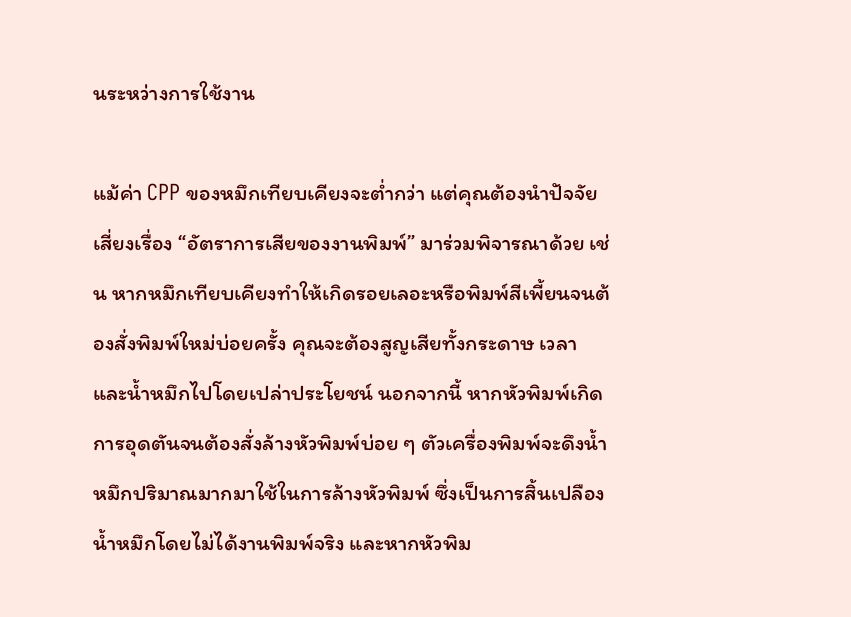นระหว่างการใช้งาน

แม้ค่า CPP ของหมึกเทียบเคียงจะต่ำกว่า แต่คุณต้องนำปัจจัยเสี่ยงเรื่อง “อัตราการเสียของงานพิมพ์” มาร่วมพิจารณาด้วย เช่น หากหมึกเทียบเคียงทำให้เกิดรอยเลอะหรือพิมพ์สีเพี้ยนจนต้องสั่งพิมพ์ใหม่บ่อยครั้ง คุณจะต้องสูญเสียทั้งกระดาษ เวลา และน้ำหมึกไปโดยเปล่าประโยชน์ นอกจากนี้ หากหัวพิมพ์เกิดการอุดตันจนต้องสั่งล้างหัวพิมพ์บ่อย ๆ ตัวเครื่องพิมพ์จะดึงน้ำหมึกปริมาณมากมาใช้ในการล้างหัวพิมพ์ ซึ่งเป็นการสิ้นเปลืองน้ำหมึกโดยไม่ได้งานพิมพ์จริง และหากหัวพิม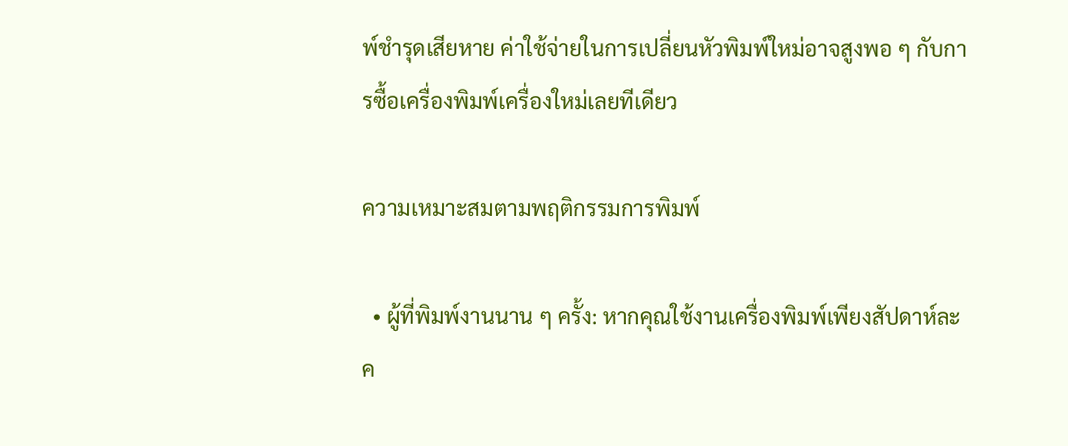พ์ชำรุดเสียหาย ค่าใช้จ่ายในการเปลี่ยนหัวพิมพ์ใหม่อาจสูงพอ ๆ กับการซื้อเครื่องพิมพ์เครื่องใหม่เลยทีเดียว

ความเหมาะสมตามพฤติกรรมการพิมพ์

  • ผู้ที่พิมพ์งานนาน ๆ ครั้ง: หากคุณใช้งานเครื่องพิมพ์เพียงสัปดาห์ละค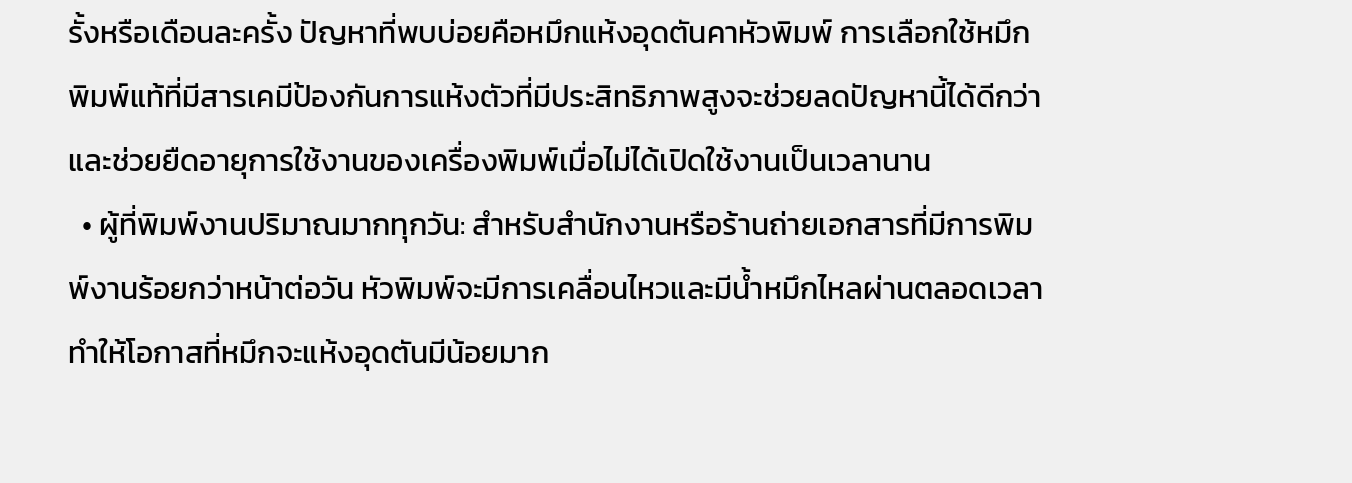รั้งหรือเดือนละครั้ง ปัญหาที่พบบ่อยคือหมึกแห้งอุดตันคาหัวพิมพ์ การเลือกใช้หมึกพิมพ์แท้ที่มีสารเคมีป้องกันการแห้งตัวที่มีประสิทธิภาพสูงจะช่วยลดปัญหานี้ได้ดีกว่า และช่วยยืดอายุการใช้งานของเครื่องพิมพ์เมื่อไม่ได้เปิดใช้งานเป็นเวลานาน
  • ผู้ที่พิมพ์งานปริมาณมากทุกวัน: สำหรับสำนักงานหรือร้านถ่ายเอกสารที่มีการพิมพ์งานร้อยกว่าหน้าต่อวัน หัวพิมพ์จะมีการเคลื่อนไหวและมีน้ำหมึกไหลผ่านตลอดเวลา ทำให้โอกาสที่หมึกจะแห้งอุดตันมีน้อยมาก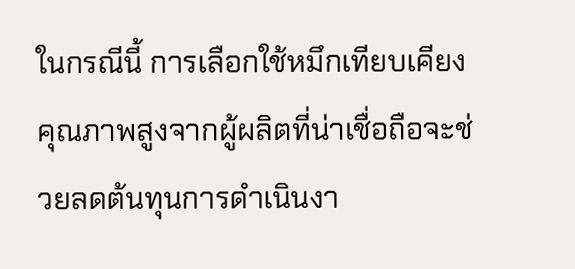ในกรณีนี้ การเลือกใช้หมึกเทียบเคียงคุณภาพสูงจากผู้ผลิตที่น่าเชื่อถือจะช่วยลดต้นทุนการดำเนินงา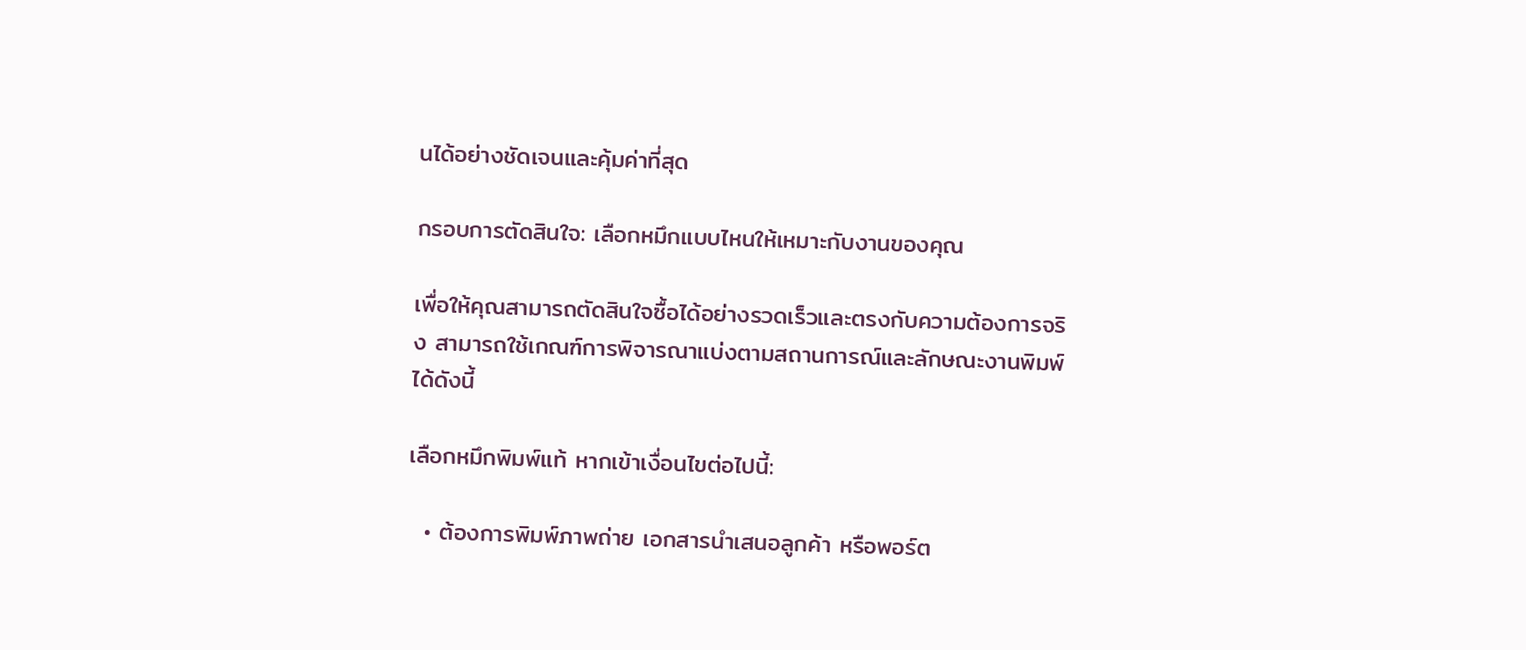นได้อย่างชัดเจนและคุ้มค่าที่สุด

กรอบการตัดสินใจ: เลือกหมึกแบบไหนให้เหมาะกับงานของคุณ

เพื่อให้คุณสามารถตัดสินใจซื้อได้อย่างรวดเร็วและตรงกับความต้องการจริง สามารถใช้เกณฑ์การพิจารณาแบ่งตามสถานการณ์และลักษณะงานพิมพ์ได้ดังนี้

เลือกหมึกพิมพ์แท้ หากเข้าเงื่อนไขต่อไปนี้:

  • ต้องการพิมพ์ภาพถ่าย เอกสารนำเสนอลูกค้า หรือพอร์ต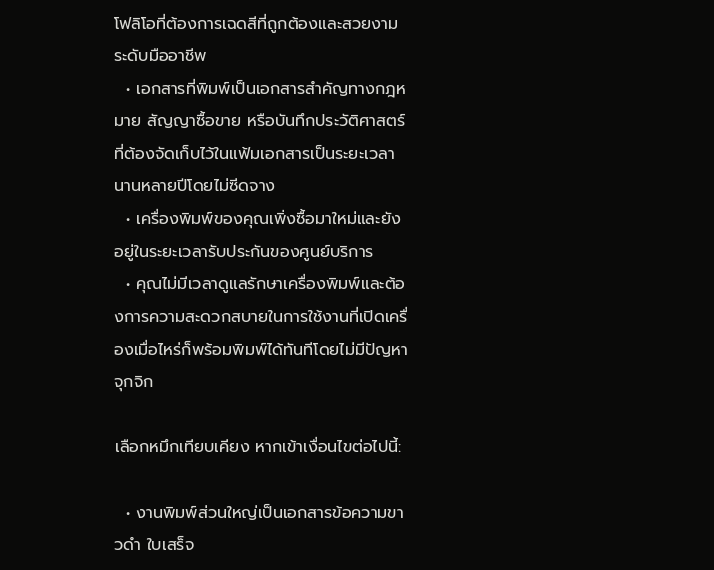โฟลิโอที่ต้องการเฉดสีที่ถูกต้องและสวยงามระดับมืออาชีพ
  • เอกสารที่พิมพ์เป็นเอกสารสำคัญทางกฎหมาย สัญญาซื้อขาย หรือบันทึกประวัติศาสตร์ที่ต้องจัดเก็บไว้ในแฟ้มเอกสารเป็นระยะเวลานานหลายปีโดยไม่ซีดจาง
  • เครื่องพิมพ์ของคุณเพิ่งซื้อมาใหม่และยังอยู่ในระยะเวลารับประกันของศูนย์บริการ
  • คุณไม่มีเวลาดูแลรักษาเครื่องพิมพ์และต้องการความสะดวกสบายในการใช้งานที่เปิดเครื่องเมื่อไหร่ก็พร้อมพิมพ์ได้ทันทีโดยไม่มีปัญหาจุกจิก

เลือกหมึกเทียบเคียง หากเข้าเงื่อนไขต่อไปนี้:

  • งานพิมพ์ส่วนใหญ่เป็นเอกสารข้อความขาวดำ ใบเสร็จ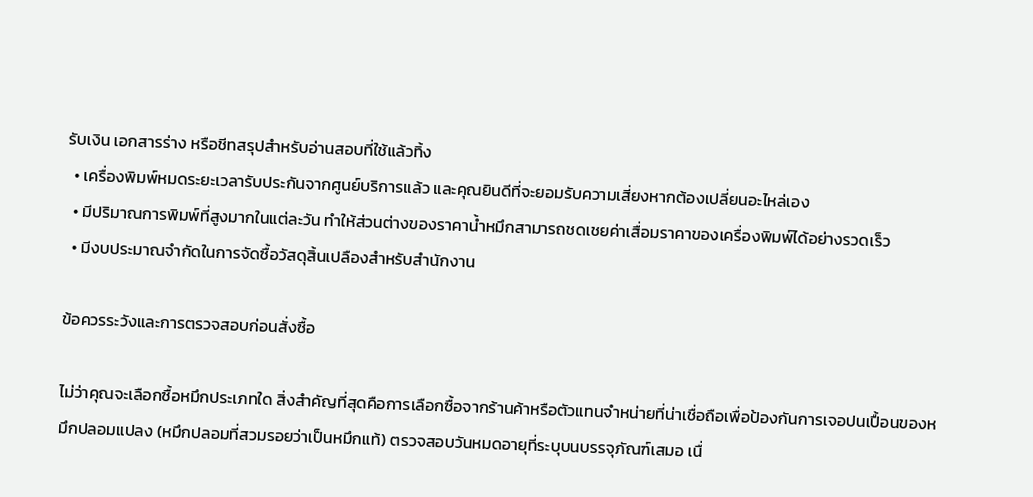รับเงิน เอกสารร่าง หรือชีทสรุปสำหรับอ่านสอบที่ใช้แล้วทิ้ง
  • เครื่องพิมพ์หมดระยะเวลารับประกันจากศูนย์บริการแล้ว และคุณยินดีที่จะยอมรับความเสี่ยงหากต้องเปลี่ยนอะไหล่เอง
  • มีปริมาณการพิมพ์ที่สูงมากในแต่ละวัน ทำให้ส่วนต่างของราคาน้ำหมึกสามารถชดเชยค่าเสื่อมราคาของเครื่องพิมพ์ได้อย่างรวดเร็ว
  • มีงบประมาณจำกัดในการจัดซื้อวัสดุสิ้นเปลืองสำหรับสำนักงาน

ข้อควรระวังและการตรวจสอบก่อนสั่งซื้อ

ไม่ว่าคุณจะเลือกซื้อหมึกประเภทใด สิ่งสำคัญที่สุดคือการเลือกซื้อจากร้านค้าหรือตัวแทนจำหน่ายที่น่าเชื่อถือเพื่อป้องกันการเจอปนเปื้อนของหมึกปลอมแปลง (หมึกปลอมที่สวมรอยว่าเป็นหมึกแท้) ตรวจสอบวันหมดอายุที่ระบุบนบรรจุภัณฑ์เสมอ เนื่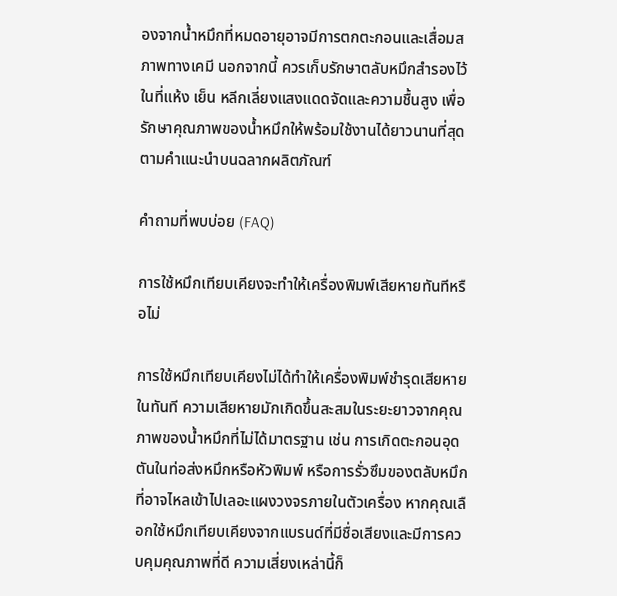องจากน้ำหมึกที่หมดอายุอาจมีการตกตะกอนและเสื่อมสภาพทางเคมี นอกจากนี้ ควรเก็บรักษาตลับหมึกสำรองไว้ในที่แห้ง เย็น หลีกเลี่ยงแสงแดดจัดและความชื้นสูง เพื่อรักษาคุณภาพของน้ำหมึกให้พร้อมใช้งานได้ยาวนานที่สุดตามคำแนะนำบนฉลากผลิตภัณฑ์

คำถามที่พบบ่อย (FAQ)

การใช้หมึกเทียบเคียงจะทำให้เครื่องพิมพ์เสียหายทันทีหรือไม่

การใช้หมึกเทียบเคียงไม่ได้ทำให้เครื่องพิมพ์ชำรุดเสียหายในทันที ความเสียหายมักเกิดขึ้นสะสมในระยะยาวจากคุณภาพของน้ำหมึกที่ไม่ได้มาตรฐาน เช่น การเกิดตะกอนอุดตันในท่อส่งหมึกหรือหัวพิมพ์ หรือการรั่วซึมของตลับหมึกที่อาจไหลเข้าไปเลอะแผงวงจรภายในตัวเครื่อง หากคุณเลือกใช้หมึกเทียบเคียงจากแบรนด์ที่มีชื่อเสียงและมีการควบคุมคุณภาพที่ดี ความเสี่ยงเหล่านี้ก็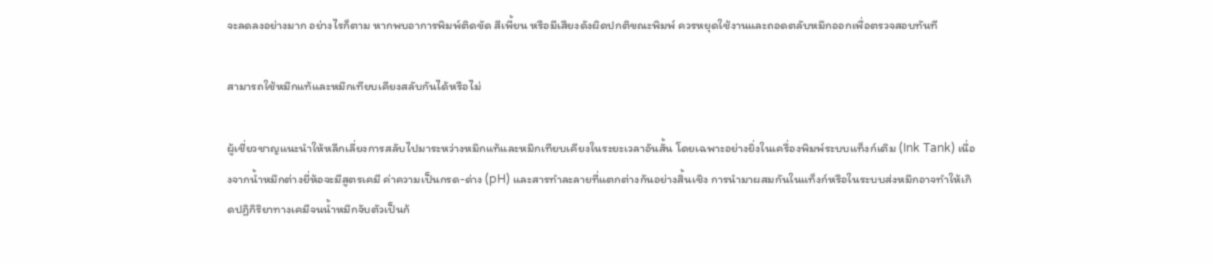จะลดลงอย่างมาก อย่างไรก็ตาม หากพบอาการพิมพ์ติดขัด สีเพี้ยน หรือมีเสียงดังผิดปกติขณะพิมพ์ ควรหยุดใช้งานและถอดตลับหมึกออกเพื่อตรวจสอบทันที

สามารถใช้หมึกแท้และหมึกเทียบเคียงสลับกันได้หรือไม่

ผู้เชี่ยวชาญแนะนำให้หลีกเลี่ยงการสลับไปมาระหว่างหมึกแท้และหมึกเทียบเคียงในระยะเวลาอันสั้น โดยเฉพาะอย่างยิ่งในเครื่องพิมพ์ระบบแท็งก์เติม (Ink Tank) เนื่องจากน้ำหมึกต่างยี่ห้อจะมีสูตรเคมี ค่าความเป็นกรด-ด่าง (pH) และสารทำละลายที่แตกต่างกันอย่างสิ้นเชิง การนำมาผสมกันในแท็งก์หรือในระบบส่งหมึกอาจทำให้เกิดปฏิกิริยาทางเคมีจนน้ำหมึกจับตัวเป็นก้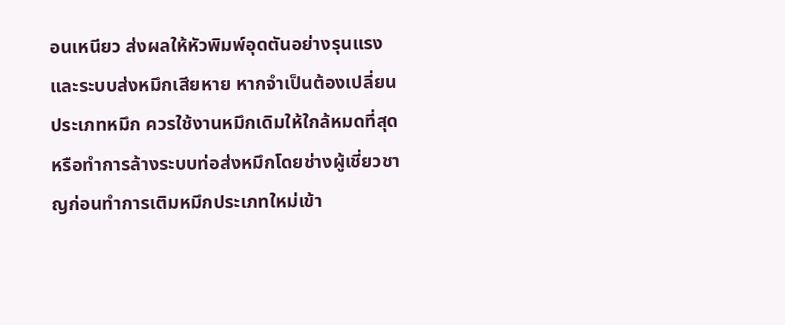อนเหนียว ส่งผลให้หัวพิมพ์อุดตันอย่างรุนแรงและระบบส่งหมึกเสียหาย หากจำเป็นต้องเปลี่ยนประเภทหมึก ควรใช้งานหมึกเดิมให้ใกล้หมดที่สุด หรือทำการล้างระบบท่อส่งหมึกโดยช่างผู้เชี่ยวชาญก่อนทำการเติมหมึกประเภทใหม่เข้า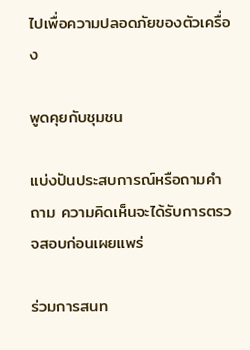ไปเพื่อความปลอดภัยของตัวเครื่อง

พูดคุยกับชุมชน

แบ่งปันประสบการณ์หรือถามคำถาม ความคิดเห็นจะได้รับการตรวจสอบก่อนเผยแพร่

ร่วมการสนท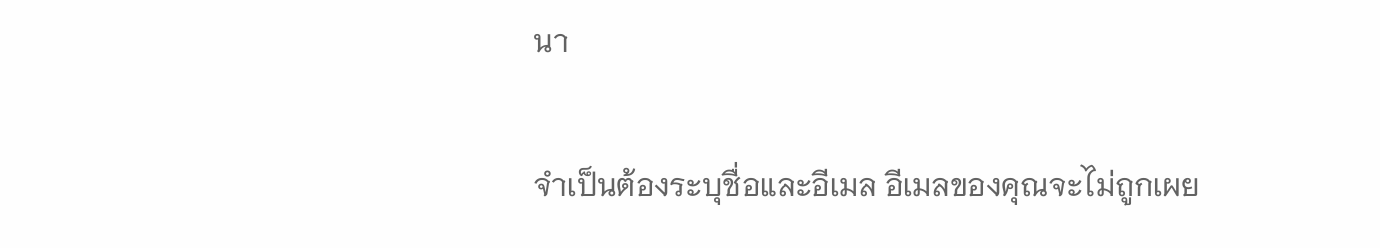นา

จำเป็นต้องระบุชื่อและอีเมล อีเมลของคุณจะไม่ถูกเผย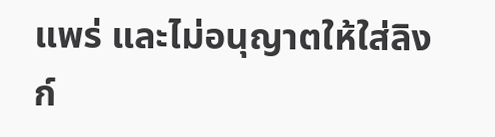แพร่ และไม่อนุญาตให้ใส่ลิงก์